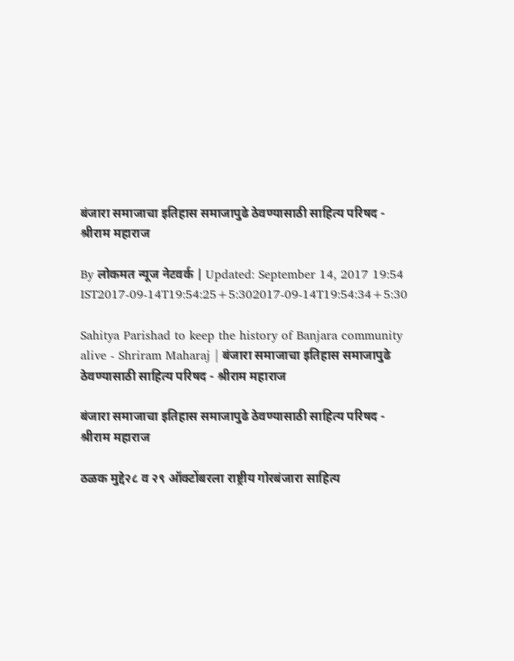बंजारा समाजाचा इतिहास समाजापुढे ठेवण्यासाठी साहित्य परिषद - श्रीराम महाराज

By लोकमत न्यूज नेटवर्क | Updated: September 14, 2017 19:54 IST2017-09-14T19:54:25+5:302017-09-14T19:54:34+5:30

Sahitya Parishad to keep the history of Banjara community alive - Shriram Maharaj | बंजारा समाजाचा इतिहास समाजापुढे ठेवण्यासाठी साहित्य परिषद - श्रीराम महाराज

बंजारा समाजाचा इतिहास समाजापुढे ठेवण्यासाठी साहित्य परिषद - श्रीराम महाराज

ठळक मुद्दे२८ व २९ ऑक्टोंबरला राष्ट्रीय गोरबंजारा साहित्य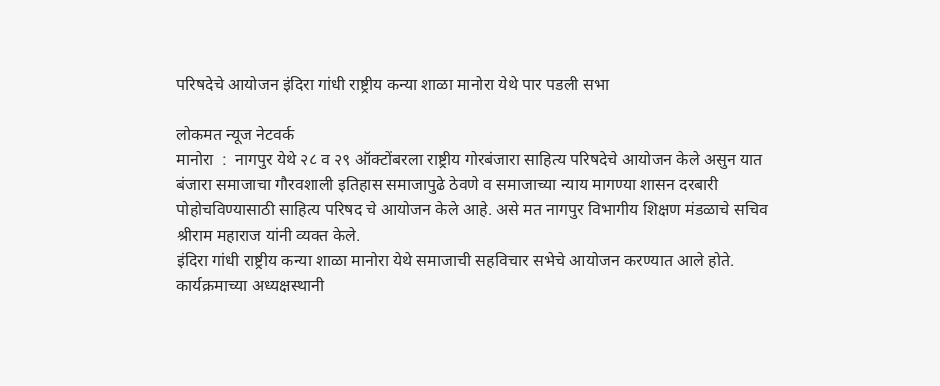परिषदेचे आयोजन इंदिरा गांधी राष्ट्रीय कन्या शाळा मानोरा येथे पार पडली सभा

लोकमत न्यूज नेटवर्क
मानोरा  :  नागपुर येथे २८ व २९ ऑक्टोंबरला राष्ट्रीय गोरबंजारा साहित्य परिषदेचे आयोजन केले असुन यात बंजारा समाजाचा गौरवशाली इतिहास समाजापुढे ठेवणे व समाजाच्या न्याय मागण्या शासन दरबारी पोहोचविण्यासाठी साहित्य परिषद चे आयोजन केले आहे. असे मत नागपुर विभागीय शिक्षण मंडळाचे सचिव श्रीराम महाराज यांनी व्यक्त केले.
इंदिरा गांधी राष्ट्रीय कन्या शाळा मानोरा येथे समाजाची सहविचार सभेचे आयोजन करण्यात आले होते. कार्यक्रमाच्या अध्यक्षस्थानी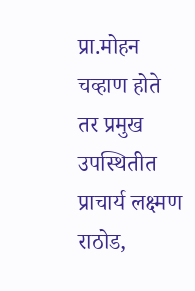प्रा.मोहन चव्हाण होते तर प्रमुख उपस्थितीत प्राचार्य लक्ष्मण राठोड,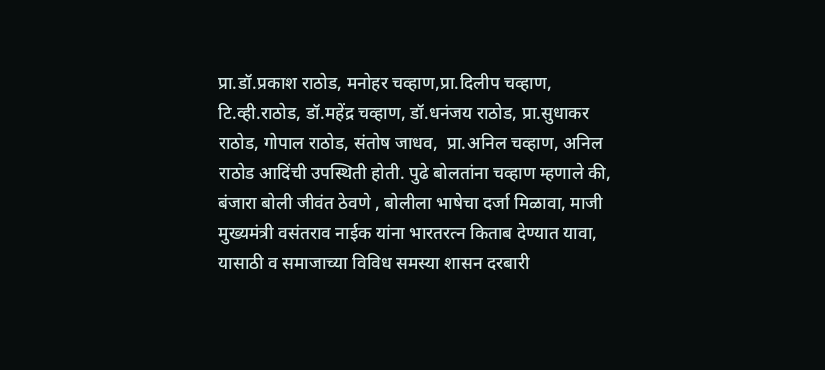प्रा.डॉ.प्रकाश राठोड, मनोहर चव्हाण,प्रा.दिलीप चव्हाण, टि.व्ही.राठोड, डॉ.महेंद्र चव्हाण, डॉ.धनंजय राठोड, प्रा.सुधाकर राठोड, गोपाल राठोड, संतोष जाधव,  प्रा.अनिल चव्हाण, अनिल राठोड आदिंची उपस्थिती होती. पुढे बोलतांना चव्हाण म्हणाले की, बंजारा बोली जीवंत ठेवणे , बोलीला भाषेचा दर्जा मिळावा, माजी मुख्यमंत्री वसंतराव नाईक यांना भारतरत्न किताब देण्यात यावा, यासाठी व समाजाच्या विविध समस्या शासन दरबारी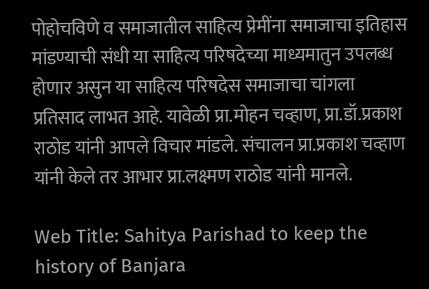पोहोचविणे व समाजातील साहित्य प्रेमींना समाजाचा इतिहास मांडण्याची संधी या साहित्य परिषदेच्या माध्यमातुन उपलब्ध होणार असुन या साहित्य परिषदेस समाजाचा चांगला प्रतिसाद लाभत आहे. यावेळी प्रा.मोहन चव्हाण, प्रा.डॉ.प्रकाश राठोड यांनी आपले विचार मांडले. संचालन प्रा.प्रकाश चव्हाण यांनी केले तर आभार प्रा.लक्ष्मण राठोड यांनी मानले.

Web Title: Sahitya Parishad to keep the history of Banjara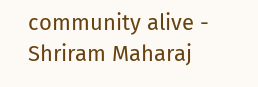community alive - Shriram Maharaj